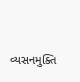વ્યસનમુક્તિ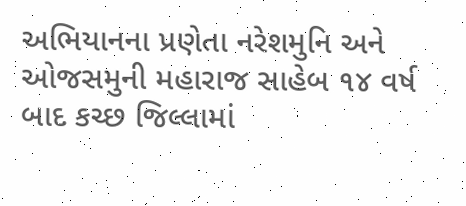અભિયાનના પ્રણેતા નરેશમુનિ અને ઓજસમુની મહારાજ સાહેબ ૧૪ વર્ષ બાદ કચ્છ જિલ્લામાં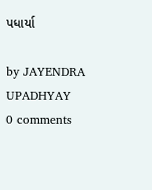પધાર્યા

by JAYENDRA UPADHYAY
0 comments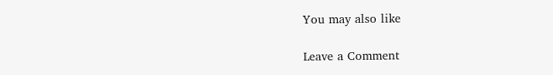You may also like

Leave a Comment